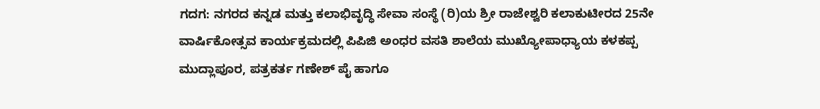ಗದಗ: ನಗರದ ಕನ್ನಡ ಮತ್ತು ಕಲಾಭಿವೃದ್ಧಿ ಸೇವಾ ಸಂಸ್ಥೆ (ರಿ)ಯ ಶ್ರೀ ರಾಜೇಶ್ವರಿ ಕಲಾಕುಟೀರದ 25ನೇ ವಾರ್ಷಿಕೋತ್ಸವ ಕಾರ್ಯಕ್ರಮದಲ್ಲಿ ಪಿಪಿಜಿ ಅಂಧರ ವಸತಿ ಶಾಲೆಯ ಮುಖ್ಯೋಪಾಧ್ಯಾಯ ಕಳಕಪ್ಪ ಮುದ್ಲಾಪೂರ, ಪತ್ರಕರ್ತ ಗಣೇಶ್ ಪೈ ಹಾಗೂ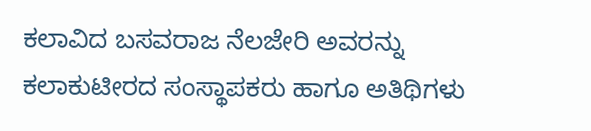ಕಲಾವಿದ ಬಸವರಾಜ ನೆಲಜೇರಿ ಅವರನ್ನು ಕಲಾಕುಟೀರದ ಸಂಸ್ಥಾಪಕರು ಹಾಗೂ ಅತಿಥಿಗಳು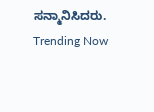ಸನ್ಮಾನಿಸಿದರು.
Trending Now